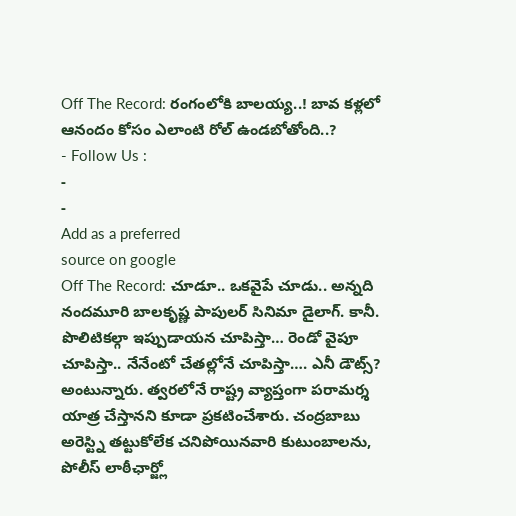Off The Record: రంగంలోకి బాలయ్య..! బావ కళ్లలో ఆనందం కోసం ఎలాంటి రోల్ ఉండబోతోంది..?
- Follow Us :
-
-
Add as a preferred
source on google
Off The Record: చూడూ.. ఒకవైపే చూడు.. అన్నది నందమూరి బాలకృష్ణ పాపులర్ సినిమా డైలాగ్. కానీ. పొలిటికల్గా ఇప్పుడాయన చూపిస్తా… రెండో వైపూ చూపిస్తా.. నేనేంటో చేతల్లోనే చూపిస్తా…. ఎనీ డౌట్స్? అంటున్నారు. త్వరలోనే రాష్ట్ర వ్యాప్తంగా పరామర్శ యాత్ర చేస్తానని కూడా ప్రకటించేశారు. చంద్రబాబు అరెస్ట్ని తట్టుకోలేక చనిపోయినవారి కుటుంబాలను, పోలీస్ లాఠీఛార్జ్లో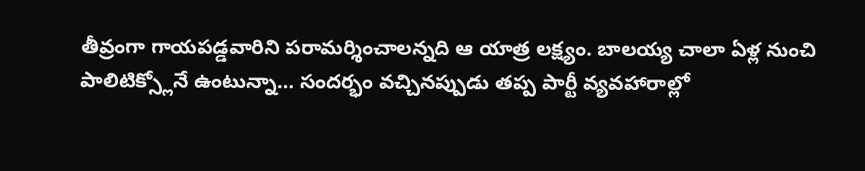తీవ్రంగా గాయపడ్డవారిని పరామర్శించాలన్నది ఆ యాత్ర లక్ష్యం. బాలయ్య చాలా ఏళ్ల నుంచి పాలిటిక్స్లోనే ఉంటున్నా… సందర్భం వచ్చినప్పుడు తప్ప పార్టీ వ్యవహారాల్లో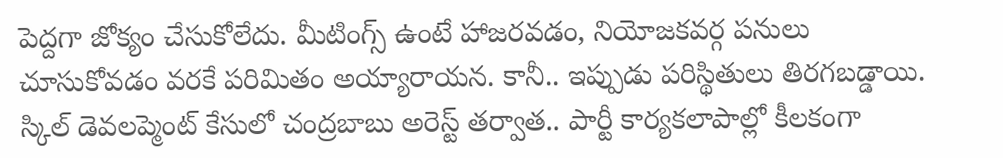పెద్దగా జోక్యం చేసుకోలేదు. మీటింగ్స్ ఉంటే హాజరవడం, నియోజకవర్గ పనులు చూసుకోవడం వరకే పరిమితం అయ్యారాయన. కానీ.. ఇప్పుడు పరిస్థితులు తిరగబడ్డాయి.
స్కిల్ డెవలప్మెంట్ కేసులో చంద్రబాబు అరెస్ట్ తర్వాత.. పార్టీ కార్యకలాపాల్లో కీలకంగా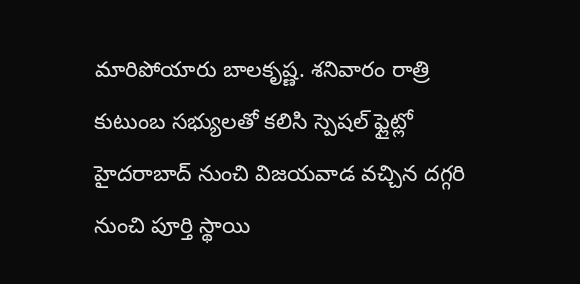మారిపోయారు బాలకృష్ణ. శనివారం రాత్రి కుటుంబ సభ్యులతో కలిసి స్పెషల్ ఫ్లైట్లో హైదరాబాద్ నుంచి విజయవాడ వచ్చిన దగ్గరి నుంచి పూర్తి స్థాయి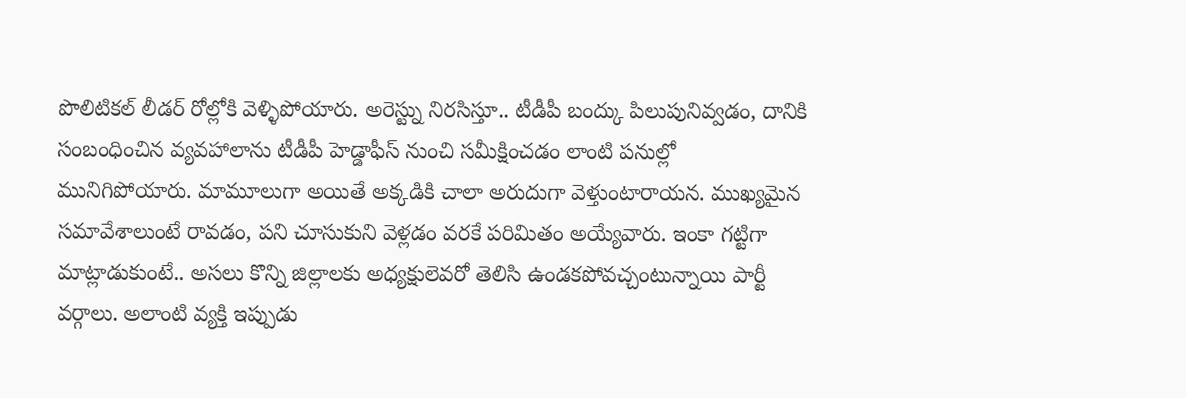పొలిటికల్ లీడర్ రోల్లోకి వెళ్ళిపోయారు. అరెస్ట్ను నిరసిస్తూ.. టీడీపీ బంద్కు పిలుపునివ్వడం, దానికి సంబంధించిన వ్యవహాలాను టీడీపీ హెడ్డాఫీస్ నుంచి సమీక్షించడం లాంటి పనుల్లో మునిగిపోయారు. మామూలుగా అయితే అక్కడికి చాలా అరుదుగా వెళ్తుంటారాయన. ముఖ్యమైన సమావేశాలుంటే రావడం, పని చూసుకుని వెళ్లడం వరకే పరిమితం అయ్యేవారు. ఇంకా గట్టిగా మాట్లాడుకుంటే.. అసలు కొన్ని జిల్లాలకు అధ్యక్షులెవరో తెలిసి ఉండకపోవచ్చంటున్నాయి పార్టీ వర్గాలు. అలాంటి వ్యక్తి ఇప్పుడు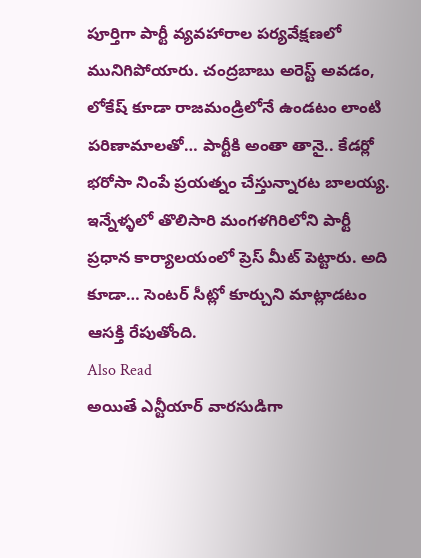పూర్తిగా పార్టీ వ్యవహారాల పర్యవేక్షణలో మునిగిపోయారు. చంద్రబాబు అరెస్ట్ అవడం, లోకేష్ కూడా రాజమండ్రిలోనే ఉండటం లాంటి పరిణామాలతో… పార్టీకి అంతా తానై.. కేడర్లో భరోసా నింపే ప్రయత్నం చేస్తున్నారట బాలయ్య. ఇన్నేళ్ళలో తొలిసారి మంగళగిరిలోని పార్టీ ప్రధాన కార్యాలయంలో ప్రెస్ మీట్ పెట్టారు. అది కూడా… సెంటర్ సీట్లో కూర్చుని మాట్లాడటం ఆసక్తి రేపుతోంది.
Also Read
అయితే ఎన్టీయార్ వారసుడిగా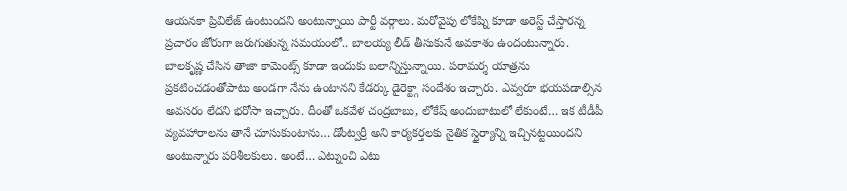ఆయనకా ప్రివిలేజ్ ఉంటుందని అంటున్నాయి పార్టీ వర్గాలు. మరోవైపు లోకేష్ని కూడా అరెస్ట్ చేస్తారన్న ప్రచారం జోరుగా జరుగుతున్న సమయంలో.. బాలయ్య లీడ్ తీసుకునే అవకాశం ఉందంటున్నారు. బాలకృష్ణ చేసిన తాజా కామెంట్స్ కూడా ఇందుకు బలాన్నిస్తున్నాయి. పరామర్శ యాత్రను ప్రకటించడంతోపాటు అండగా నేను ఉంటానని కేడర్కు డైరెక్ట్గా సందేశం ఇచ్చారు. ఎవ్వరూ భయపడాల్సిన అవసరం లేదని భరోసా ఇచ్చారు. దీంతో ఒకవేళ చంద్రబాబు, లోకేష్ అందుబాటులో లేకుంటే… ఇక టీడీపీ వ్యవహారాలను తానే చూసుకుంటాను… డోంట్వర్రీ అని కార్యకర్తలకు నైతిక స్థైర్యాన్ని ఇచ్చినట్టయిందని అంటున్నారు పరిశీలకులు. అంటే… ఎట్నుంచి ఎటు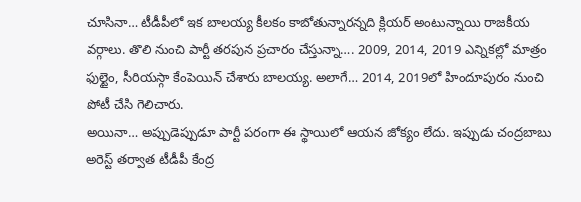చూసినా… టీడీపీలో ఇక బాలయ్య కీలకం కాబోతున్నారన్నది క్లియర్ అంటున్నాయి రాజకీయ వర్గాలు. తొలి నుంచి పార్టీ తరపున ప్రచారం చేస్తున్నా…. 2009, 2014, 2019 ఎన్నికల్లో మాత్రం ఫుల్టైం, సీరియస్గా కేంపెయిన్ చేశారు బాలయ్య. అలాగే… 2014, 2019లో హిందూపురం నుంచి పోటీ చేసి గెలిచారు.
అయినా… అప్పుడెప్పుడూ పార్టీ పరంగా ఈ స్థాయిలో ఆయన జోక్యం లేదు. ఇప్పుడు చంద్రబాబు అరెస్ట్ తర్వాత టీడీపీ కేంద్ర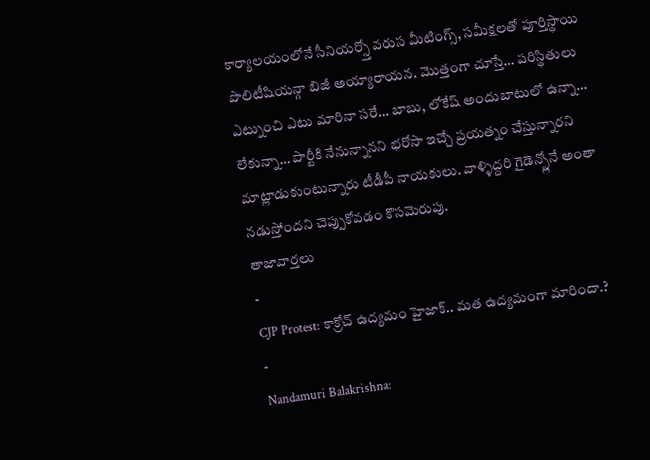కార్యాలయంలోనే సీనియర్స్తో వరుస మీటింగ్స్, సమీక్షలతో పూర్తిస్థాయి పొలిటీషియన్గా బిజీ అయ్యారాయన. మొత్తంగా చూస్తే… పరిస్థితులు ఎట్నుంచి ఎటు మారినా సరే… బాబు, లోకేష్ అందుబాటులో ఉన్నా… లేకున్నా… పార్టీకి నేనున్నానని భరోసా ఇచ్చే ప్రయత్నం చేస్తున్నారని మాట్లాడుకుంటున్నారు టీడీపీ నాయకులు. వాళ్ళిద్దరి గైడెన్స్లోనే అంతా నడుస్తోందని చెప్పుకోవడం కొసమెరుపు.
తాజావార్తలు
-
CJP Protest: కాక్రోచ్ ఉద్యమం హైజాక్.. మత ఉద్యమంగా మారిందా.?
-
Nandamuri Balakrishna: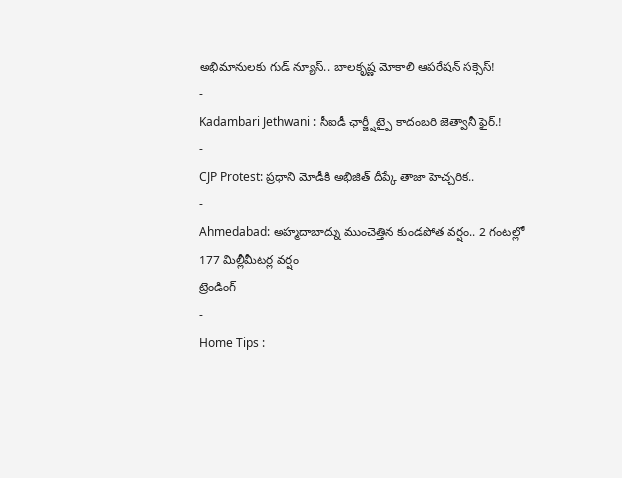అభిమానులకు గుడ్ న్యూస్.. బాలకృష్ణ మోకాలి ఆపరేషన్ సక్సెస్!
-
Kadambari Jethwani : సీఐడీ ఛార్జ్షీట్పై కాదంబరి జెత్వానీ ఫైర్.!
-
CJP Protest: ప్రధాని మోడీకి అభిజిత్ దీప్కే తాజా హెచ్చరిక..
-
Ahmedabad: అహ్మదాబాద్ను ముంచెత్తిన కుండపోత వర్షం.. 2 గంటల్లో 177 మిల్లీమీటర్ల వర్షం
ట్రెండింగ్
-
Home Tips :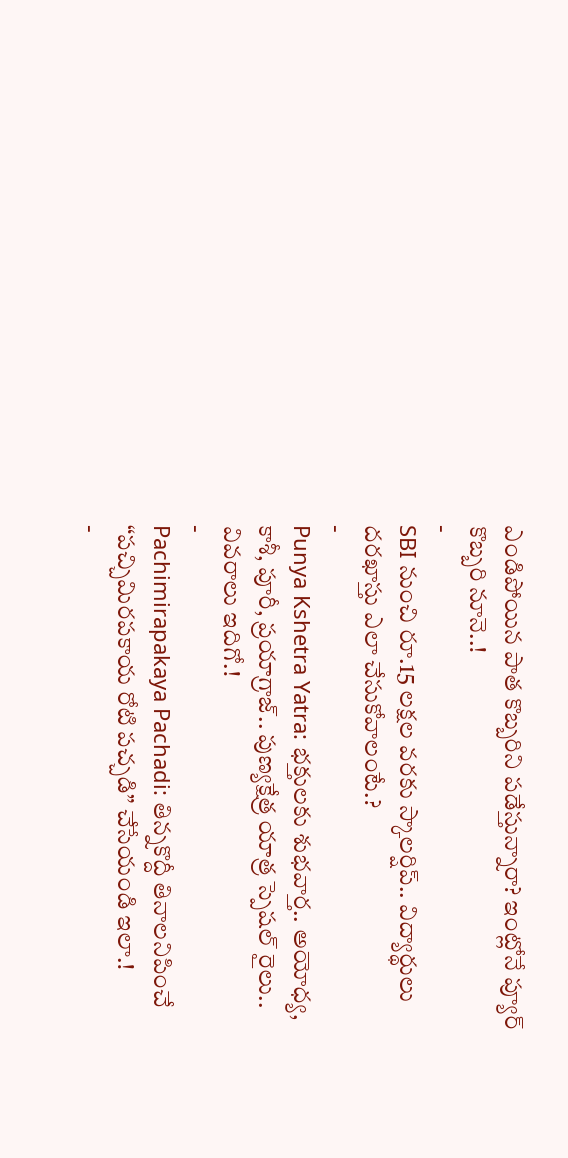ఎండిపోయిన పాత కొబ్బరిని పడేస్తున్నారా? ఇంట్లోనే ప్యూర్ కొబ్బరి నూనె..!
-
SBI నుంచి రూ.15 లక్షల వరకు స్కాలర్షిప్.. విద్యార్థులు దరఖాస్తు ఎలా చేసుకోవాలంటే.?
-
Punya Kshetra Yatra: భక్తులకు శుభవార్త.. అయోధ్య, కాశీ, పూరీ, ప్రయాగ్రాజ్.. పుణ్యక్షేత్ర యాత్ర స్పెషల్ రైలు.. వివరాలు ఇదిగో.!
-
Pachimirapakaya Pachadi: తిన్నకొద్దీ తినాలనిపించే “పచ్చిమిరపకాయ రోటి పచ్చడి” చేసేయండి ఇలా.!
-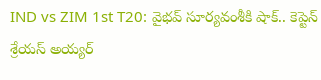IND vs ZIM 1st T20: వైభవ్ సూర్యవంశీకి షాక్.. కెప్టెన్ శ్రేయస్ అయ్యర్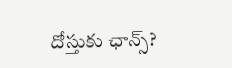దోస్తుకు ఛాన్స్?